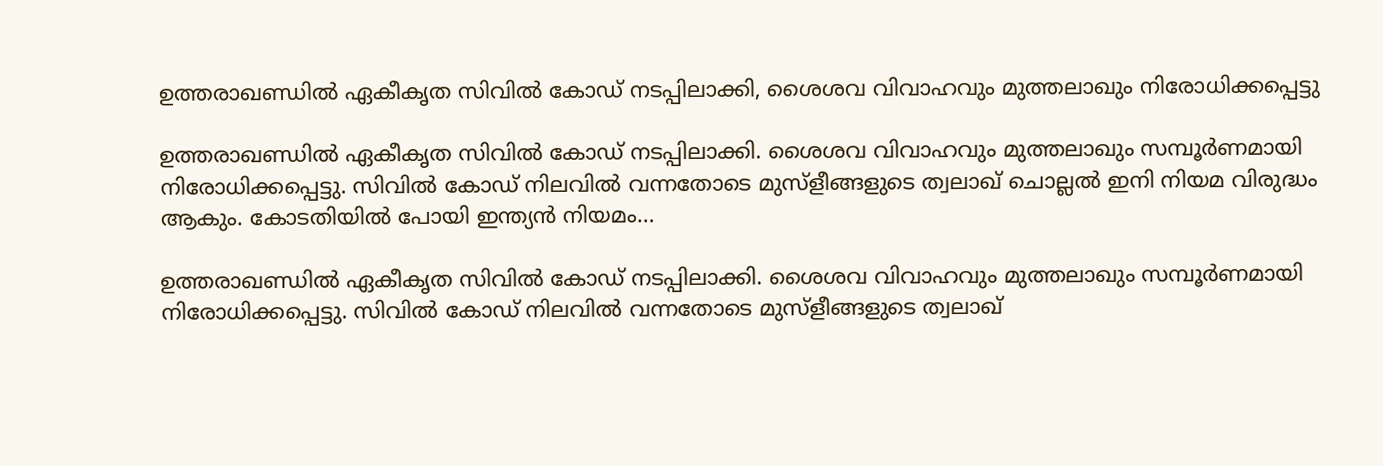ഉത്തരാഖണ്ഡിൽ ഏകീകൃത സിവിൽ കോഡ് നടപ്പിലാക്കി, ശൈശവ വിവാഹവും മുത്തലാഖും നിരോധിക്കപ്പെട്ടു

ഉത്തരാഖണ്ഡിൽ ഏകീകൃത സിവിൽ കോഡ് നടപ്പിലാക്കി. ശൈശവ വിവാഹവും മുത്തലാഖും സമ്പൂർണമായി നിരോധിക്കപ്പെട്ടു. സിവിൽ കോഡ് നിലവിൽ വന്നതോടെ മുസ്ളീങ്ങളുടെ ത്വലാഖ് ചൊല്ലൽ ഇനി നിയമ വിരുദ്ധം ആകും. കോടതിയിൽ പോയി ഇന്ത്യൻ നിയമം…

ഉത്തരാഖണ്ഡിൽ ഏകീകൃത സിവിൽ കോഡ് നടപ്പിലാക്കി. ശൈശവ വിവാഹവും മുത്തലാഖും സമ്പൂർണമായി നിരോധിക്കപ്പെട്ടു. സിവിൽ കോഡ് നിലവിൽ വന്നതോടെ മുസ്ളീങ്ങളുടെ ത്വലാഖ്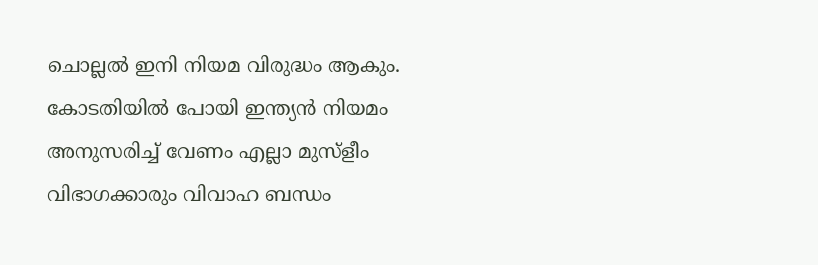ചൊല്ലൽ ഇനി നിയമ വിരുദ്ധം ആകും. കോടതിയിൽ പോയി ഇന്ത്യൻ നിയമം അനുസരിച്ച് വേണം എല്ലാ മുസ്ളീം വിഭാഗക്കാരും വിവാഹ ബന്ധം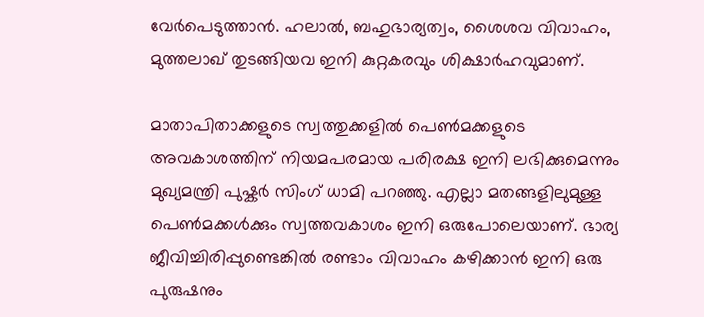വേർപെടുത്താൻ. ഹലാൽ, ബഹുഭാര്യത്വം, ശൈശവ വിവാഹം, മുത്തലാഖ് തുടങ്ങിയവ ഇനി കുറ്റകരവും ശിക്ഷാർഹവുമാണ്‌.

മാതാപിതാക്കളുടെ സ്വത്തുക്കളിൽ പെൺമക്കളുടെ അവകാശത്തിന് നിയമപരമായ പരിരക്ഷ ഇനി ലഭിക്കുമെന്നും മുഖ്യമന്ത്രി പുഷ്കർ സിംഗ് ധാമി പറഞ്ഞു. എല്ലാ മതങ്ങളിലുമുള്ള പെൺമക്കൾക്കും സ്വത്തവകാശം ഇനി ഒരുപോലെയാണ്. ഭാര്യ ജീവിച്ചിരിപ്പുണ്ടെങ്കിൽ രണ്ടാം വിവാഹം കഴിക്കാൻ ഇനി ഒരു പുരുഷനും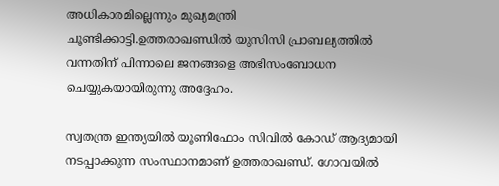അധികാരമില്ലെന്നും മുഖ്യമന്ത്രി ചൂണ്ടിക്കാട്ടി.ഉത്തരാഖണ്ഡിൽ യുസിസി പ്രാബല്യത്തിൽ വന്നതിന് പിന്നാലെ ജനങ്ങളെ അഭിസംബോധന ചെയ്യുകയായിരുന്നു അദ്ദേഹം.

സ്വതന്ത്ര ഇന്ത്യയിൽ യൂണിഫോം സിവിൽ കോഡ് ആദ്യമായി നടപ്പാക്കുന്ന സംസ്ഥാനമാണ് ഉത്തരാഖണ്ഡ്. ഗോവയിൽ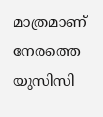മാത്രമാണ് നേരത്തെ യുസിസി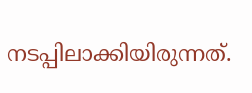നടപ്പിലാക്കിയിരുന്നത്.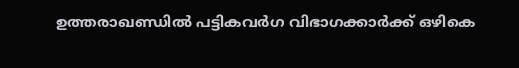ഉത്തരാഖണ്ഡിൽ പട്ടികവർഗ വിഭാഗക്കാർക്ക് ഒഴികെ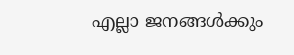എല്ലാ ജനങ്ങൾക്കും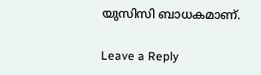യുസിസി ബാധകമാണ്.

Leave a Reply